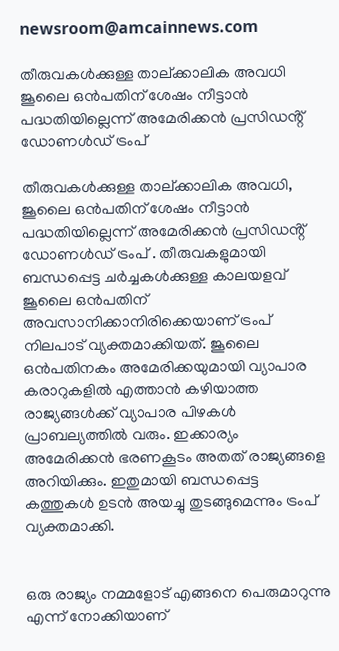newsroom@amcainnews.com

തീരുവകൾക്കുള്ള താല്ക്കാലിക അവധി ജൂലൈ ഒൻപതിന് ശേഷം നീട്ടാൻ പദ്ധതിയില്ലെന്ന് അമേരിക്കൻ പ്രസിഡൻ്റ് ഡോണൾഡ് ട്രംപ്

തീരുവകൾക്കുള്ള താല്ക്കാലിക അവധി, ജൂലൈ ഒൻപതിന് ശേഷം നീട്ടാൻ പദ്ധതിയില്ലെന്ന് അമേരിക്കൻ പ്രസിഡൻ്റ് ഡോണൾഡ് ട്രംപ് . തീരുവകളുമായി ബന്ധപ്പെട്ട ചർച്ചകൾക്കുള്ള കാലയളവ് ജൂലൈ ഒൻപതിന് അവസാനിക്കാനിരിക്കെയാണ് ട്രംപ് നിലപാട് വ്യക്തമാക്കിയത്. ജൂലൈ ഒൻപതിനകം അമേരിക്കയുമായി വ്യാപാര കരാറുകളിൽ എത്താൻ കഴിയാത്ത രാജ്യങ്ങൾക്ക് വ്യാപാര പിഴകൾ പ്രാബല്യത്തിൽ വരും. ഇക്കാര്യം അമേരിക്കൻ ഭരണകൂടം അതത് രാജ്യങ്ങളെ അറിയിക്കും. ഇതുമായി ബന്ധപ്പെട്ട കത്തുകൾ ഉടൻ അയച്ചു തുടങ്ങുമെന്നും ട്രംപ് വ്യക്തമാക്കി.


ഒരു രാജ്യം നമ്മളോട് എങ്ങനെ പെരുമാറുന്നു എന്ന് നോക്കിയാണ്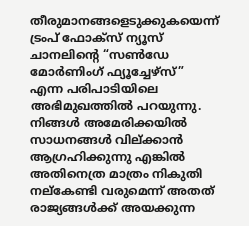തീരുമാനങ്ങളെടുക്കുകയെന്ന് ട്രംപ് ഫോക്സ് ന്യൂസ് ചാനലിൻ്റെ “സൺഡേ മോർണിംഗ് ഫ്യൂച്ചേഴ്‌സ്” എന്ന പരിപാടിയിലെ അഭിമുഖത്തിൽ പറയുന്നു. നിങ്ങൾ അമേരിക്കയിൽ സാധനങ്ങൾ വില്ക്കാൻ ആഗ്രഹിക്കുന്നു എങ്കിൽ അതിനെത്ര മാത്രം നികുതി നല്കേണ്ടി വരുമെന്ന് അതത് രാജ്യങ്ങൾക്ക് അയക്കുന്ന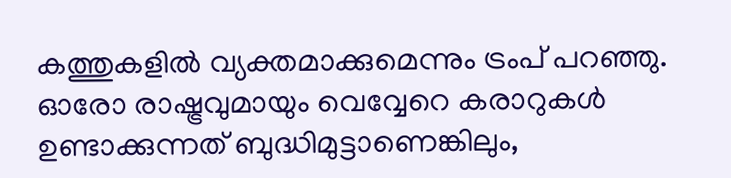കത്തുകളിൽ വ്യക്തമാക്കുമെന്നും ട്രംപ് പറഞ്ഞു. ഓരോ രാഷ്ട്രവുമായും വെവ്വേറെ കരാറുകൾ ഉണ്ടാക്കുന്നത് ബുദ്ധിമുട്ടാണെങ്കിലും,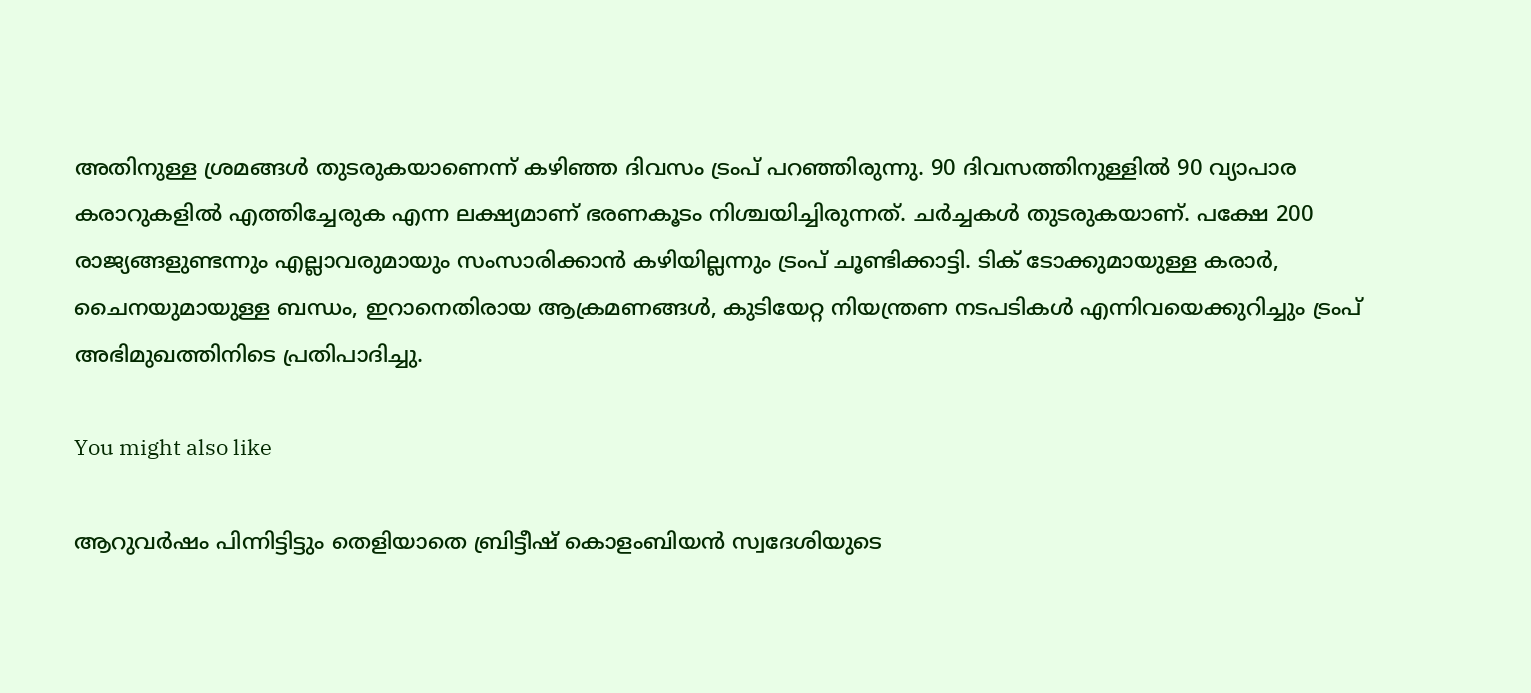അതിനുള്ള ശ്രമങ്ങൾ തുടരുകയാണെന്ന് കഴിഞ്ഞ ദിവസം ട്രംപ് പറഞ്ഞിരുന്നു. 90 ദിവസത്തിനുള്ളിൽ 90 വ്യാപാര കരാറുകളിൽ എത്തിച്ചേരുക എന്ന ലക്ഷ്യമാണ് ഭരണകൂടം നിശ്ചയിച്ചിരുന്നത്. ചർച്ചകൾ തുടരുകയാണ്. പക്ഷേ 200 രാജ്യങ്ങളുണ്ടന്നും എല്ലാവരുമായും സംസാരിക്കാൻ കഴിയില്ലന്നും ട്രംപ് ചൂണ്ടിക്കാട്ടി. ടിക് ടോക്കുമായുള്ള കരാർ, ചൈനയുമായുള്ള ബന്ധം, ഇറാനെതിരായ ആക്രമണങ്ങൾ, കുടിയേറ്റ നിയന്ത്രണ നടപടികൾ എന്നിവയെക്കുറിച്ചും ട്രംപ് അഭിമുഖത്തിനിടെ പ്രതിപാദിച്ചു.

You might also like

ആറുവർഷം പിന്നിട്ടിട്ടും തെളിയാതെ ബ്രിട്ടീഷ് കൊളംബിയൻ സ്വദേശിയുടെ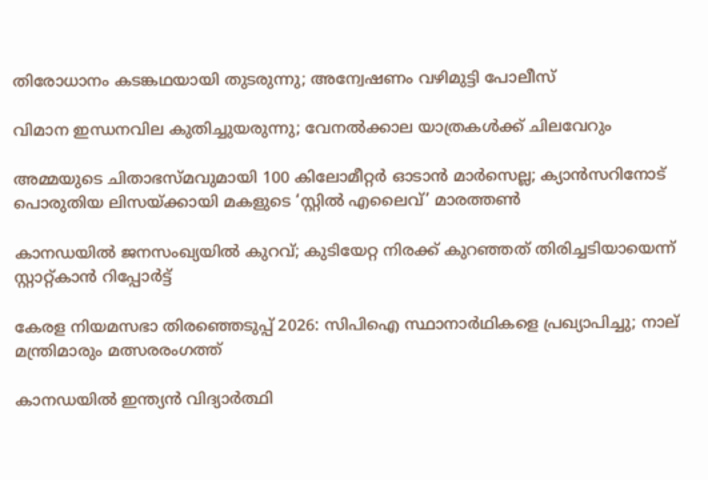തിരോധാനം കടങ്കഥയായി തുടരുന്നു; അന്വേഷണം വഴിമുട്ടി പോലീസ്

വിമാന ഇന്ധനവില കുതിച്ചുയരുന്നു; വേനൽക്കാല യാത്രകൾക്ക് ചിലവേറും

അമ്മയുടെ ചിതാഭസ്മവുമായി 100 കിലോമീറ്റർ ഓടാൻ മാർസെല്ല; ക്യാൻസറിനോട് പൊരുതിയ ലിസയ്ക്കായി മകളുടെ ‘സ്റ്റിൽ എലൈവ്’ മാരത്തൺ

കാനഡയിൽ ജനസംഖ്യയിൽ കുറവ്; കുടിയേറ്റ നിരക്ക് കുറഞ്ഞത് തിരിച്ചടിയായെന്ന് സ്റ്റാറ്റ്‌കാൻ റിപ്പോർട്ട്

കേരള നിയമസഭാ തിരഞ്ഞെടുപ്പ് 2026: സിപിഐ സ്ഥാനാർഥികളെ പ്രഖ്യാപിച്ചു; നാല് മന്ത്രിമാരും മത്സരരംഗത്ത്

കാനഡയിൽ ഇന്ത്യൻ വിദ്യാർത്ഥി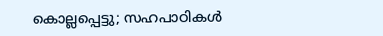കൊല്ലപ്പെട്ടു; സഹപാഠികൾ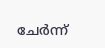ചേർന്ന്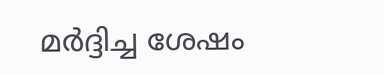മർദ്ദിച്ച ശേഷം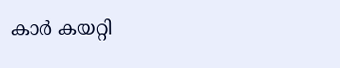കാർ കയറ്റി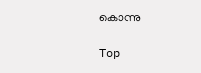കൊന്നു

Top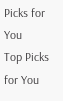Picks for You
Top Picks for You